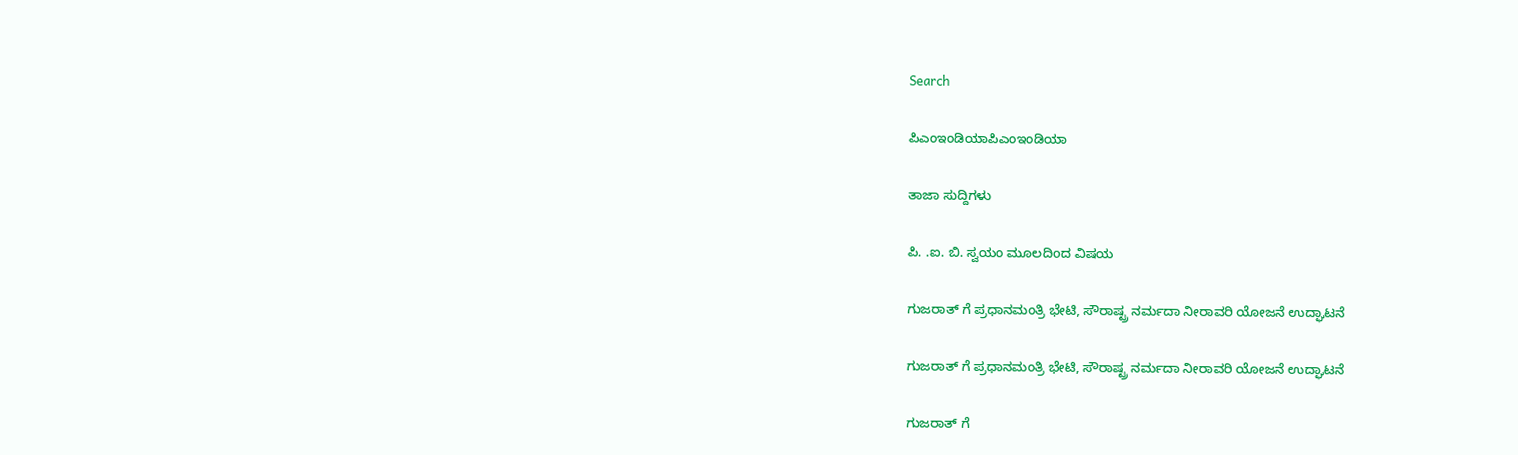Search

ಪಿಎಂಇಂಡಿಯಾಪಿಎಂಇಂಡಿಯಾ

ತಾಜಾ ಸುದ್ದಿಗಳು

ಪಿ. .ಐ. ಬಿ. ಸ್ವಯಂ ಮೂಲದಿoದ ವಿಷಯ

ಗುಜರಾತ್ ಗೆ ಪ್ರಧಾನಮಂತ್ರಿ ಭೇಟಿ, ಸೌರಾಷ್ಟ್ರ ನರ್ಮದಾ ನೀರಾವರಿ ಯೋಜನೆ ಉದ್ಘಾಟನೆ

ಗುಜರಾತ್ ಗೆ ಪ್ರಧಾನಮಂತ್ರಿ ಭೇಟಿ, ಸೌರಾಷ್ಟ್ರ ನರ್ಮದಾ ನೀರಾವರಿ ಯೋಜನೆ ಉದ್ಘಾಟನೆ

ಗುಜರಾತ್ ಗೆ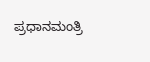ಪ್ರಧಾನಮಂತ್ರಿ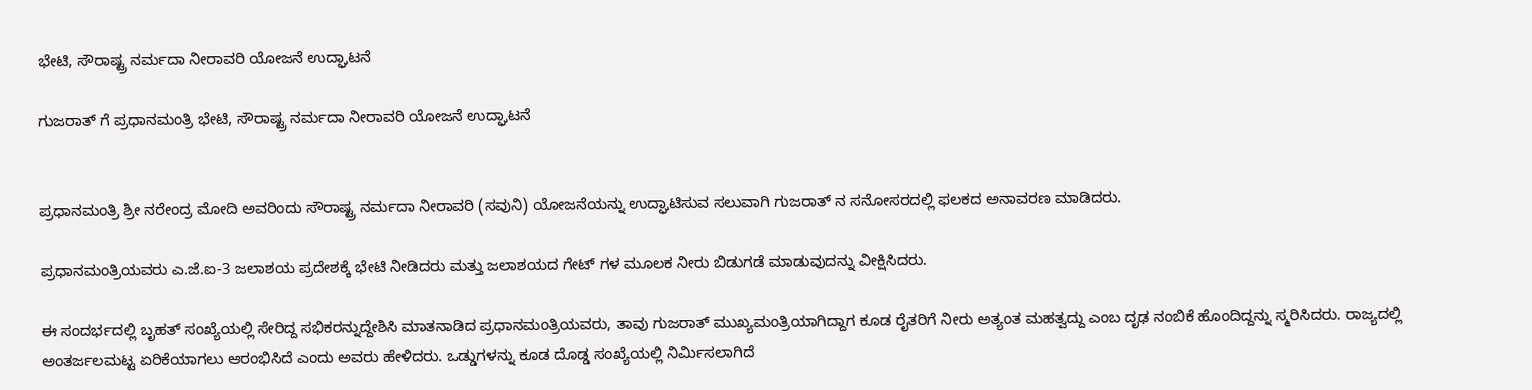ಭೇಟಿ, ಸೌರಾಷ್ಟ್ರ ನರ್ಮದಾ ನೀರಾವರಿ ಯೋಜನೆ ಉದ್ಘಾಟನೆ

ಗುಜರಾತ್ ಗೆ ಪ್ರಧಾನಮಂತ್ರಿ ಭೇಟಿ, ಸೌರಾಷ್ಟ್ರ ನರ್ಮದಾ ನೀರಾವರಿ ಯೋಜನೆ ಉದ್ಘಾಟನೆ


ಪ್ರಧಾನಮಂತ್ರಿ ಶ್ರೀ ನರೇಂದ್ರ ಮೋದಿ ಅವರಿಂದು ಸೌರಾಷ್ಟ್ರ ನರ್ಮದಾ ನೀರಾವರಿ (ಸವುನಿ) ಯೋಜನೆಯನ್ನು ಉದ್ಘಾಟಿಸುವ ಸಲುವಾಗಿ ಗುಜರಾತ್ ನ ಸನೋಸರದಲ್ಲಿ ಫಲಕದ ಅನಾವರಣ ಮಾಡಿದರು.

ಪ್ರಧಾನಮಂತ್ರಿಯವರು ಎ.ಜೆ.ಐ-3 ಜಲಾಶಯ ಪ್ರದೇಶಕ್ಕೆ ಭೇಟಿ ನೀಡಿದರು ಮತ್ತು ಜಲಾಶಯದ ಗೇಟ್ ಗಳ ಮೂಲಕ ನೀರು ಬಿಡುಗಡೆ ಮಾಡುವುದನ್ನು ವೀಕ್ಷಿಸಿದರು.

ಈ ಸಂದರ್ಭದಲ್ಲಿ ಬೃಹತ್ ಸಂಖ್ಯೆಯಲ್ಲಿ ಸೇರಿದ್ದ ಸಭಿಕರನ್ನುದ್ದೇಶಿಸಿ ಮಾತನಾಡಿದ ಪ್ರಧಾನಮಂತ್ರಿಯವರು, ತಾವು ಗುಜರಾತ್ ಮುಖ್ಯಮಂತ್ರಿಯಾಗಿದ್ದಾಗ ಕೂಡ ರೈತರಿಗೆ ನೀರು ಅತ್ಯಂತ ಮಹತ್ವದ್ದು ಎಂಬ ದೃಢ ನಂಬಿಕೆ ಹೊಂದಿದ್ದನ್ನು ಸ್ಮರಿಸಿದರು. ರಾಜ್ಯದಲ್ಲಿ ಅಂತರ್ಜಲಮಟ್ಟ ಏರಿಕೆಯಾಗಲು ಆರಂಭಿಸಿದೆ ಎಂದು ಅವರು ಹೇಳಿದರು. ಒಡ್ಡುಗಳನ್ನು ಕೂಡ ದೊಡ್ಡ ಸಂಖ್ಯೆಯಲ್ಲಿ ನಿರ್ಮಿಸಲಾಗಿದೆ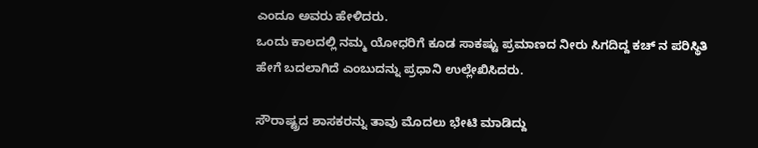ಎಂದೂ ಅವರು ಹೇಳಿದರು.
ಒಂದು ಕಾಲದಲ್ಲಿ ನಮ್ಮ ಯೋಧರಿಗೆ ಕೂಡ ಸಾಕಷ್ಟು ಪ್ರಮಾಣದ ನೀರು ಸಿಗದಿದ್ದ ಕಚ್ ನ ಪರಿಸ್ಥಿತಿ ಹೇಗೆ ಬದಲಾಗಿದೆ ಎಂಬುದನ್ನು ಪ್ರಧಾನಿ ಉಲ್ಲೇಖಿಸಿದರು.

ಸೌರಾಷ್ಟ್ರದ ಶಾಸಕರನ್ನು ತಾವು ಮೊದಲು ಭೇಟಿ ಮಾಡಿದ್ದು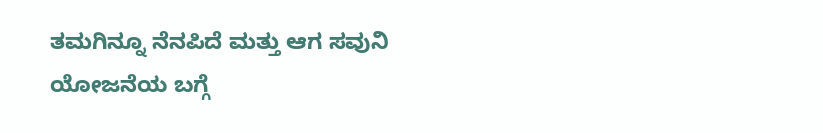ತಮಗಿನ್ನೂ ನೆನಪಿದೆ ಮತ್ತು ಆಗ ಸವುನಿ ಯೋಜನೆಯ ಬಗ್ಗೆ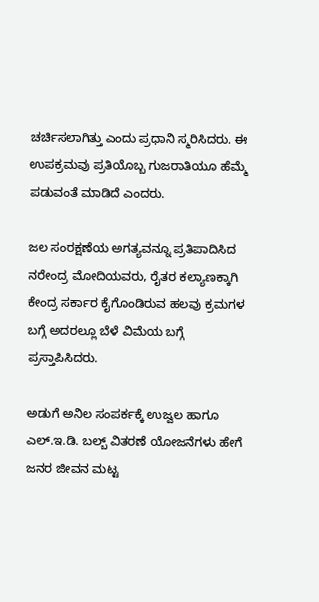ಚರ್ಚಿಸಲಾಗಿತ್ತು ಎಂದು ಪ್ರಧಾನಿ ಸ್ಮರಿಸಿದರು. ಈ ಉಪಕ್ರಮವು ಪ್ರತಿಯೊಬ್ಬ ಗುಜರಾತಿಯೂ ಹೆಮ್ಮೆ ಪಡುವಂತೆ ಮಾಡಿದೆ ಎಂದರು.

ಜಲ ಸಂರಕ್ಷಣೆಯ ಅಗತ್ಯವನ್ನೂ ಪ್ರತಿಪಾದಿಸಿದ ನರೇಂದ್ರ ಮೋದಿಯವರು, ರೈತರ ಕಲ್ಯಾಣಕ್ಕಾಗಿ ಕೇಂದ್ರ ಸರ್ಕಾರ ಕೈಗೊಂಡಿರುವ ಹಲವು ಕ್ರಮಗಳ ಬಗ್ಗೆ ಅದರಲ್ಲೂ ಬೆಳೆ ವಿಮೆಯ ಬಗ್ಗೆ ಪ್ರಸ್ತಾಪಿಸಿದರು.

ಅಡುಗೆ ಅನಿಲ ಸಂಪರ್ಕಕ್ಕೆ ಉಜ್ವಲ ಹಾಗೂ ಎಲ್.ಇ.ಡಿ. ಬಲ್ಬ್ ವಿತರಣೆ ಯೋಜನೆಗಳು ಹೇಗೆ ಜನರ ಜೀವನ ಮಟ್ಟ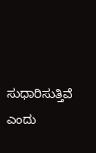ಸುಧಾರಿಸುತ್ತಿವೆ ಎಂದು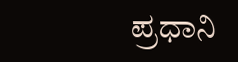ಪ್ರಧಾನಿ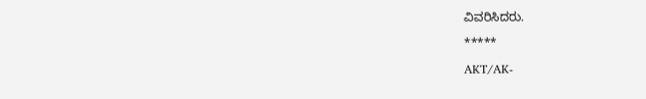ವಿವರಿಸಿದರು.

*****

AKT/AK-